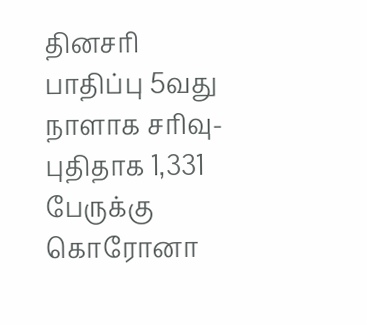தினசரி பாதிப்பு 5வது நாளாக சரிவு- புதிதாக 1,331 பேருக்கு கொரோனா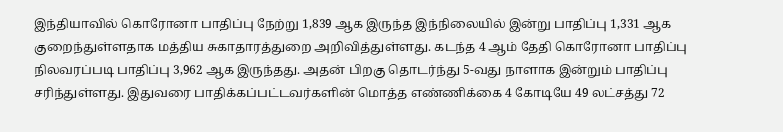இந்தியாவில் கொரோனா பாதிப்பு நேற்று 1,839 ஆக இருந்த இந்நிலையில் இன்று பாதிப்பு 1,331 ஆக குறைந்துள்ளதாக மத்திய சுகாதாரத்துறை அறிவித்துள்ளது. கடந்த 4 ஆம் தேதி கொரோனா பாதிப்பு நிலவரப்படி பாதிப்பு 3,962 ஆக இருந்தது. அதன் பிறகு தொடர்ந்து 5-வது நாளாக இன்றும் பாதிப்பு சரிந்துள்ளது. இதுவரை பாதிக்கப்பட்டவர்களின் மொத்த எண்ணிக்கை 4 கோடியே 49 லட்சத்து 72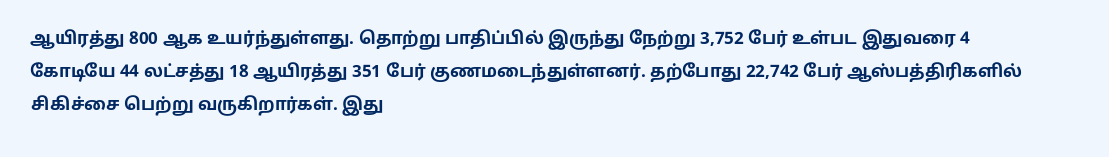ஆயிரத்து 800 ஆக உயர்ந்துள்ளது. தொற்று பாதிப்பில் இருந்து நேற்று 3,752 பேர் உள்பட இதுவரை 4 கோடியே 44 லட்சத்து 18 ஆயிரத்து 351 பேர் குணமடைந்துள்ளனர். தற்போது 22,742 பேர் ஆஸ்பத்திரிகளில் சிகிச்சை பெற்று வருகிறார்கள். இது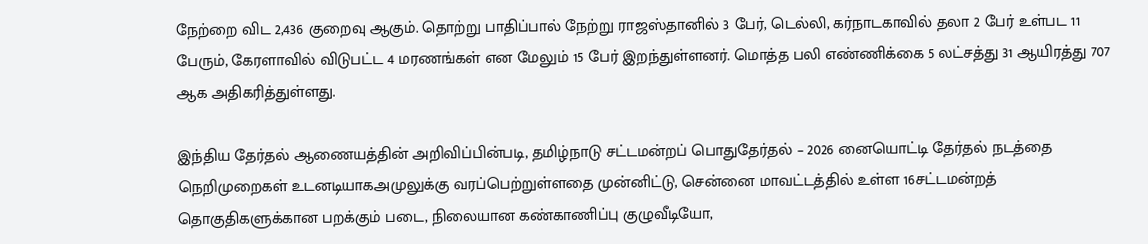நேற்றை விட 2,436 குறைவு ஆகும். தொற்று பாதிப்பால் நேற்று ராஜஸ்தானில் 3 பேர், டெல்லி, கர்நாடகாவில் தலா 2 பேர் உள்பட 11 பேரும், கேரளாவில் விடுபட்ட 4 மரணங்கள் என மேலும் 15 பேர் இறந்துள்ளனர். மொத்த பலி எண்ணிக்கை 5 லட்சத்து 31 ஆயிரத்து 707 ஆக அதிகரித்துள்ளது.

இந்திய தேர்தல் ஆணையத்தின் அறிவிப்பின்படி, தமிழ்நாடு சட்டமன்றப் பொதுதேர்தல் – 2026 னையொட்டி தேர்தல் நடத்தை நெறிமுறைகள் உடனடியாகஅமுலுக்கு வரப்பெற்றுள்ளதை முன்னிட்டு, சென்னை மாவட்டத்தில் உள்ள 16சட்டமன்றத் தொகுதிகளுக்கான பறக்கும் படை, நிலையான கண்காணிப்பு குழுவீடியோ,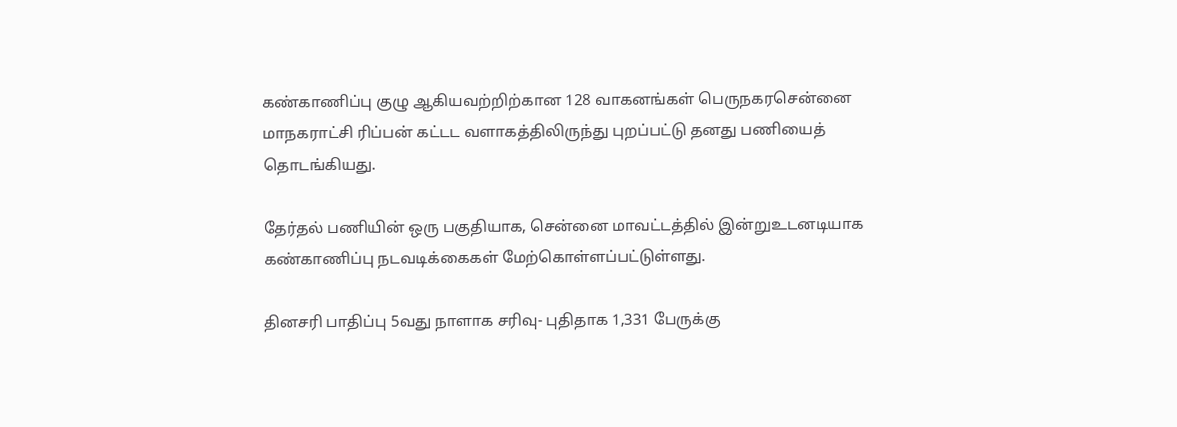கண்காணிப்பு குழு ஆகியவற்றிற்கான 128 வாகனங்கள் பெருநகரசென்னை மாநகராட்சி ரிப்பன் கட்டட வளாகத்திலிருந்து புறப்பட்டு தனது பணியைத் தொடங்கியது.

தேர்தல் பணியின் ஒரு பகுதியாக, சென்னை மாவட்டத்தில் இன்றுஉடனடியாக கண்காணிப்பு நடவடிக்கைகள் மேற்கொள்ளப்பட்டுள்ளது.

தினசரி பாதிப்பு 5வது நாளாக சரிவு- புதிதாக 1,331 பேருக்கு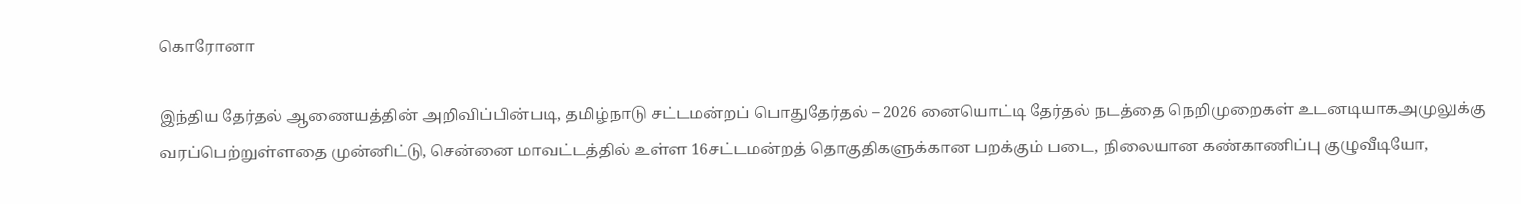கொரோனா

இந்திய தேர்தல் ஆணையத்தின் அறிவிப்பின்படி, தமிழ்நாடு சட்டமன்றப் பொதுதேர்தல் – 2026 னையொட்டி தேர்தல் நடத்தை நெறிமுறைகள் உடனடியாகஅமுலுக்கு வரப்பெற்றுள்ளதை முன்னிட்டு, சென்னை மாவட்டத்தில் உள்ள 16சட்டமன்றத் தொகுதிகளுக்கான பறக்கும் படை, நிலையான கண்காணிப்பு குழுவீடியோ,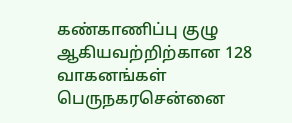கண்காணிப்பு குழு ஆகியவற்றிற்கான 128 வாகனங்கள் பெருநகரசென்னை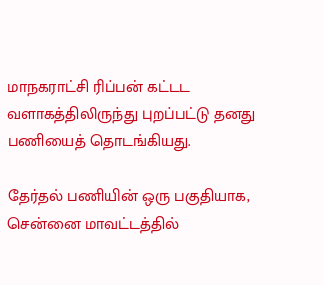மாநகராட்சி ரிப்பன் கட்டட வளாகத்திலிருந்து புறப்பட்டு தனது பணியைத் தொடங்கியது.

தேர்தல் பணியின் ஒரு பகுதியாக, சென்னை மாவட்டத்தில்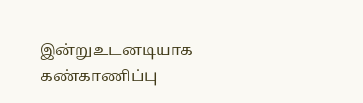இன்றுஉடனடியாக கண்காணிப்பு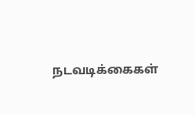நடவடிக்கைகள்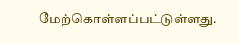மேற்கொள்ளப்பட்டுள்ளது.